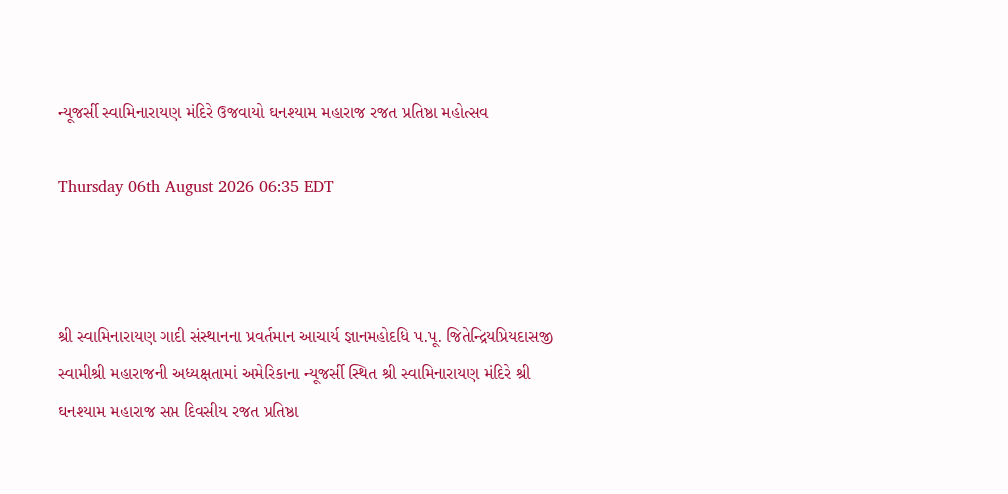ન્યૂજર્સી સ્વામિનારાયણ મંદિરે ઉજવાયો ઘનશ્યામ મહારાજ રજત પ્રતિષ્ઠા મહોત્સવ

Thursday 06th August 2026 06:35 EDT



શ્રી સ્વામિનારાયણ ગાદી સંસ્થાનના પ્રવર્તમાન આચાર્ય જ્ઞાનમહોદધિ પ.પૂ. જિતેન્દ્રિયપ્રિયદાસજી સ્વામીશ્રી મહારાજની અધ્યક્ષતામાં અમેરિકાના ન્યૂજર્સી સ્થિત શ્રી સ્વામિનારાયણ મંદિરે શ્રી ઘનશ્યામ મહારાજ સપ્ત દિવસીય રજત પ્રતિષ્ઠા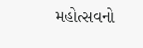મહોત્સવનો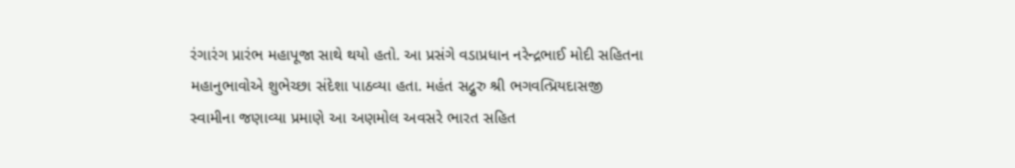રંગારંગ પ્રારંભ મહાપૂજા સાથે થયો હતો. આ પ્રસંગે વડાપ્રધાન નરેન્દ્રભાઈ મોદી સહિતના મહાનુભાવોએ શુભેચ્છા સંદેશા પાઠવ્યા હતા. મહંત સદ્ગુરુ શ્રી ભગવત્પ્રિયદાસજી સ્વામીના જણાવ્યા પ્રમાણે આ અણમોલ અવસરે ભારત સહિત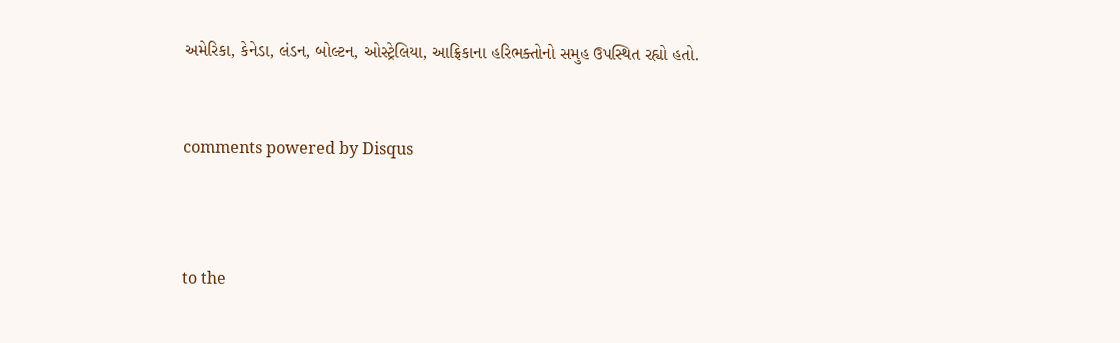અમેરિકા, કેનેડા, લંડન, બોલ્ટન, ઓસ્ટ્રેલિયા, આફ્રિકાના હરિભક્તોનો સમુહ ઉપસ્થિત રહ્યો હતો.


comments powered by Disqus



to the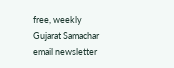free, weekly Gujarat Samachar email newsletter